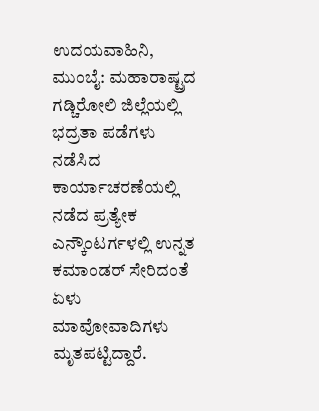ಉದಯವಾಹಿನಿ, ಮುಂಬೈ: ಮಹಾರಾಷ್ಟ್ರದ ಗಡ್ಚಿರೋಲಿ ಜಿಲ್ಲೆಯಲ್ಲಿ ಭದ್ರತಾ ಪಡೆಗಳು ನಡೆಸಿದ ಕಾರ್ಯಾಚರಣೆಯಲ್ಲಿ ನಡೆದ ಪ್ರತ್ಯೇಕ ಎನ್ಕೌಂಟರ್ಗಳಲ್ಲಿ ಉನ್ನತ ಕಮಾಂಡರ್ ಸೇರಿದಂತೆ ಏಳು ಮಾವೋವಾದಿಗಳು ಮೃತಪಟ್ಟಿದ್ದಾರೆ.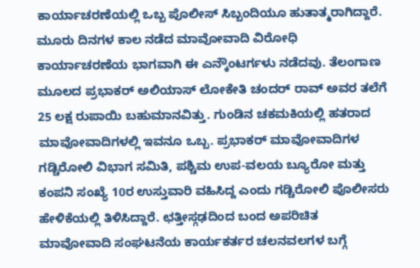ಕಾರ್ಯಾಚರಣೆಯಲ್ಲಿ ಒಬ್ಬ ಪೊಲೀಸ್ ಸಿಬ್ಬಂದಿಯೂ ಹುತಾತ್ಮರಾಗಿದ್ದಾರೆ.
ಮೂರು ದಿನಗಳ ಕಾಲ ನಡೆದ ಮಾವೋವಾದಿ ವಿರೋಧಿ ಕಾರ್ಯಾಚರಣೆಯ ಭಾಗವಾಗಿ ಈ ಎನ್ಕೌಂಟರ್ಗಳು ನಡೆದವು. ತೆಲಂಗಾಣ ಮೂಲದ ಪ್ರಭಾಕರ್ ಅಲಿಯಾಸ್ ಲೋಕೇತಿ ಚಂದರ್ ರಾವ್ ಅವರ ತಲೆಗೆ 25 ಲಕ್ಷ ರುಪಾಯಿ ಬಹುಮಾನವಿತ್ತು. ಗುಂಡಿನ ಚಕಮಕಿಯಲ್ಲಿ ಹತರಾದ ಮಾವೋವಾದಿಗಳಲ್ಲಿ ಇವನೂ ಒಬ್ಬ. ಪ್ರಭಾಕರ್ ಮಾವೋವಾದಿಗಳ ಗಡ್ಚಿರೋಲಿ ವಿಭಾಗ ಸಮಿತಿ, ಪಶ್ಚಿಮ ಉಪ-ವಲಯ ಬ್ಯೂರೋ ಮತ್ತು ಕಂಪನಿ ಸಂಖ್ಯೆ 10ರ ಉಸ್ತುವಾರಿ ವಹಿಸಿದ್ದ ಎಂದು ಗಡ್ಚಿರೋಲಿ ಪೊಲೀಸರು ಹೇಳಿಕೆಯಲ್ಲಿ ತಿಳಿಸಿದ್ದಾರೆ. ಛತ್ತೀಸ್ಗಢದಿಂದ ಬಂದ ಅಪರಿಚಿತ ಮಾವೋವಾದಿ ಸಂಘಟನೆಯ ಕಾರ್ಯಕರ್ತರ ಚಲನವಲಗಳ ಬಗ್ಗೆ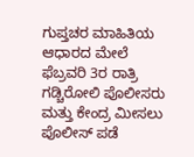ಗುಪ್ತಚರ ಮಾಹಿತಿಯ ಆಧಾರದ ಮೇಲೆ ಫೆಬ್ರವರಿ 3ರ ರಾತ್ರಿ ಗಡ್ಚಿರೋಲಿ ಪೊಲೀಸರು ಮತ್ತು ಕೇಂದ್ರ ಮೀಸಲು ಪೊಲೀಸ್ ಪಡೆ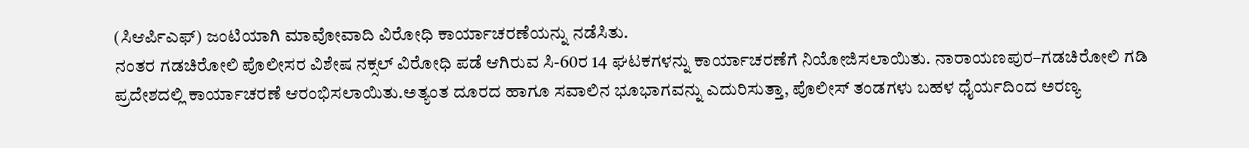(ಸಿಆರ್ಪಿಎಫ್) ಜಂಟಿಯಾಗಿ ಮಾವೋವಾದಿ ವಿರೋಧಿ ಕಾರ್ಯಾಚರಣೆಯನ್ನು ನಡೆಸಿತು.
ನಂತರ ಗಡಚಿರೋಲಿ ಪೊಲೀಸರ ವಿಶೇಷ ನಕ್ಸಲ್ ವಿರೋಧಿ ಪಡೆ ಆಗಿರುವ ಸಿ-60ರ 14 ಘಟಕಗಳನ್ನು ಕಾರ್ಯಾಚರಣೆಗೆ ನಿಯೋಜಿಸಲಾಯಿತು. ನಾರಾಯಣಪುರ–ಗಡಚಿರೋಲಿ ಗಡಿ ಪ್ರದೇಶದಲ್ಲಿ ಕಾರ್ಯಾಚರಣೆ ಆರಂಭಿಸಲಾಯಿತು.ಅತ್ಯಂತ ದೂರದ ಹಾಗೂ ಸವಾಲಿನ ಭೂಭಾಗವನ್ನು ಎದುರಿಸುತ್ತಾ, ಪೊಲೀಸ್ ತಂಡಗಳು ಬಹಳ ಧೈರ್ಯದಿಂದ ಅರಣ್ಯ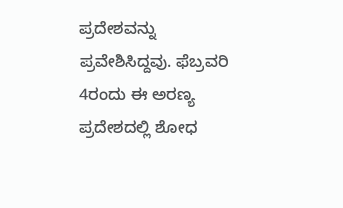ಪ್ರದೇಶವನ್ನು ಪ್ರವೇಶಿಸಿದ್ದವು. ಫೆಬ್ರವರಿ 4ರಂದು ಈ ಅರಣ್ಯ ಪ್ರದೇಶದಲ್ಲಿ ಶೋಧ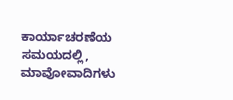ಕಾರ್ಯಾಚರಣೆಯ ಸಮಯದಲ್ಲಿ, ಮಾವೋವಾದಿಗಳು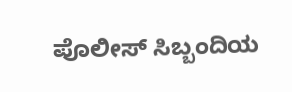ಪೊಲೀಸ್ ಸಿಬ್ಬಂದಿಯ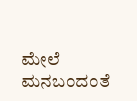ಮೇಲೆ ಮನಬಂದಂತೆ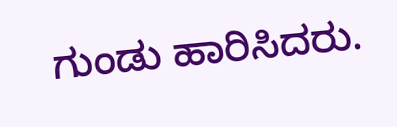ಗುಂಡು ಹಾರಿಸಿದರು.